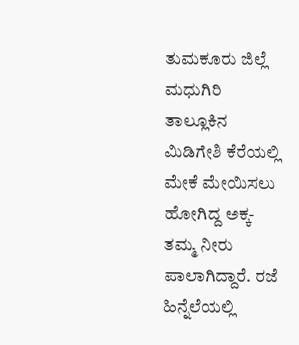ತುಮಕೂರು ಜಿಲ್ಲೆ ಮಧುಗಿರಿ ತಾಲ್ಲೂಕಿನ ಮಿಡಿಗೇಶಿ ಕೆರೆಯಲ್ಲಿ ಮೇಕೆ ಮೇಯಿಸಲು ಹೋಗಿದ್ದ ಅಕ್ಕ-ತಮ್ಮ ನೀರು ಪಾಲಾಗಿದ್ದಾರೆ. ರಜೆ ಹಿನ್ನೆಲೆಯಲ್ಲಿ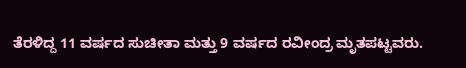ತೆರಳಿದ್ದ 11 ವರ್ಷದ ಸುಚೀತಾ ಮತ್ತು 9 ವರ್ಷದ ರವೀಂದ್ರ ಮೃತಪಟ್ಟವರು.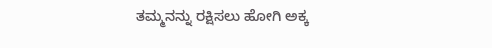ತಮ್ಮನನ್ನು ರಕ್ಷಿಸಲು ಹೋಗಿ ಅಕ್ಕ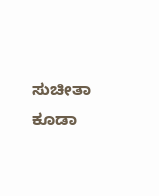ಸುಚೀತಾ ಕೂಡಾ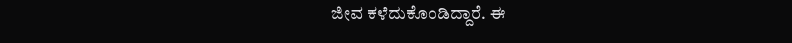ಜೀವ ಕಳೆದುಕೊಂಡಿದ್ದಾರೆ. ಈ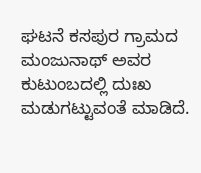ಘಟನೆ ಕಸಪುರ ಗ್ರಾಮದ ಮಂಜುನಾಥ್ ಅವರ ಕುಟುಂಬದಲ್ಲಿ ದುಃಖ ಮಡುಗಟ್ಟುವಂತೆ ಮಾಡಿದೆ.